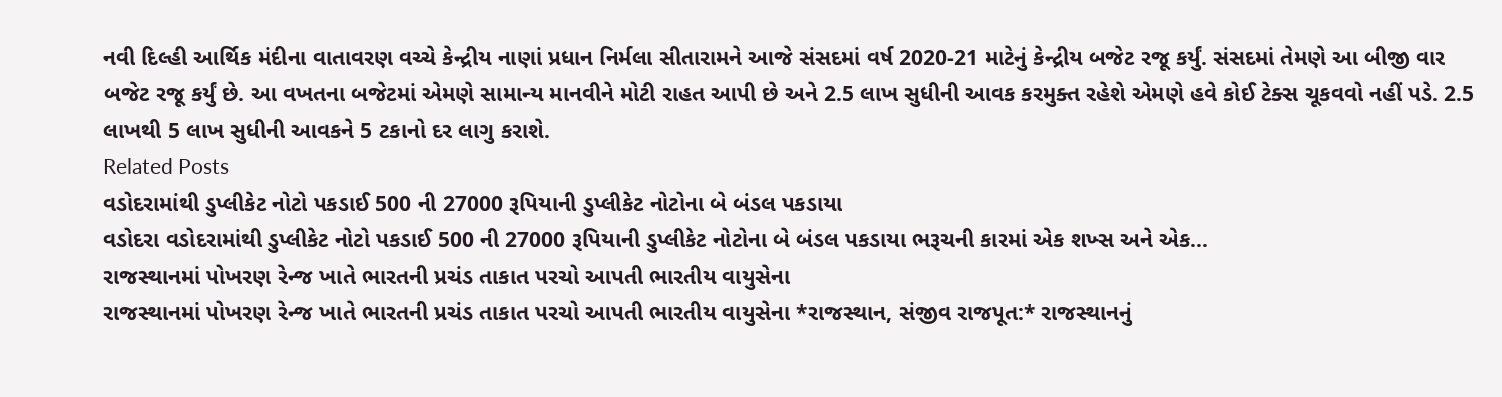નવી દિલ્હી આર્થિક મંદીના વાતાવરણ વચ્ચે કેન્દ્રીય નાણાં પ્રધાન નિર્મલા સીતારામને આજે સંસદમાં વર્ષ 2020-21 માટેનું કેન્દ્રીય બજેટ રજૂ કર્યું. સંસદમાં તેમણે આ બીજી વાર બજેટ રજૂ કર્યું છે. આ વખતના બજેટમાં એમણે સામાન્ય માનવીને મોટી રાહત આપી છે અને 2.5 લાખ સુધીની આવક કરમુક્ત રહેશે એમણે હવે કોઈ ટેક્સ ચૂકવવો નહીં પડે. 2.5 લાખથી 5 લાખ સુધીની આવકને 5 ટકાનો દર લાગુ કરાશે.
Related Posts
વડોદરામાંથી ડુપ્લીકેટ નોટો પકડાઈ 500 ની 27000 રૂપિયાની ડુપ્લીકેટ નોટોના બે બંડલ પકડાયા
વડોદરા વડોદરામાંથી ડુપ્લીકેટ નોટો પકડાઈ 500 ની 27000 રૂપિયાની ડુપ્લીકેટ નોટોના બે બંડલ પકડાયા ભરૂચની કારમાં એક શખ્સ અને એક…
રાજસ્થાનમાં પોખરણ રેન્જ ખાતે ભારતની પ્રચંડ તાકાત પરચો આપતી ભારતીય વાયુસેના
રાજસ્થાનમાં પોખરણ રેન્જ ખાતે ભારતની પ્રચંડ તાકાત પરચો આપતી ભારતીય વાયુસેના *રાજસ્થાન, સંજીવ રાજપૂત:* રાજસ્થાનનું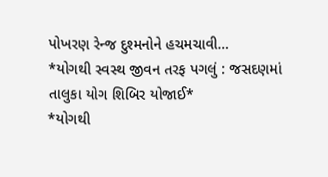પોખરણ રેન્જ દુશ્મનોને હચમચાવી…
*યોગથી સ્વસ્થ જીવન તરફ પગલું : જસદણમાં તાલુકા યોગ શિબિર યોજાઈ*
*યોગથી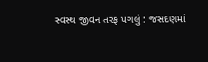સ્વસ્થ જીવન તરફ પગલું : જસદણમાં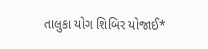તાલુકા યોગ શિબિર યોજાઈ*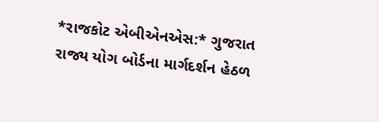*રાજકોટ એબીએનએસ:* ગુજરાત રાજ્ય યોગ બોર્ડના માર્ગદર્શન હેઠળ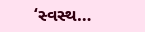‘સ્વસ્થ…